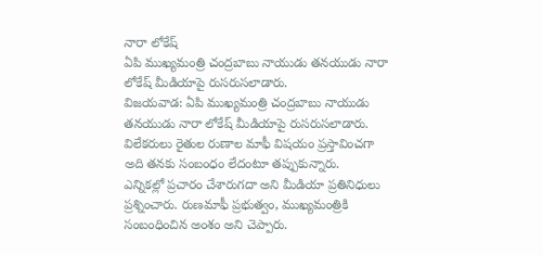నారా లోకేష్
ఏపి ముఖ్యమంత్రి చంద్రబాబు నాయుడు తనయుడు నారా లోకేష్ మీడియాపై రుసరుసలాడారు.
విజయవాడ: ఏపి ముఖ్యమంత్రి చంద్రబాబు నాయుడు తనయుడు నారా లోకేష్ మీడియాపై రుసరుసలాడారు. విలేకరులు రైతుల రుణాల మాఫీ విషయం ప్రస్తావించగా అది తనకు సంబంధం లేదంటూ తప్పుకున్నారు.
ఎన్నికల్లో ప్రచారం చేశారుగదా అని మీడియా ప్రతినిధులు ప్రశ్నించారు. రుణమాఫీ ప్రభుత్వం, ముఖ్యమంత్రికి సంబంధించిన అంశం అని చెప్పారు.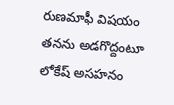రుణమాఫీ విషయం తనను అడగొద్దంటూ లోకేష్ అసహనం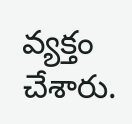వ్యక్తం చేశారు.